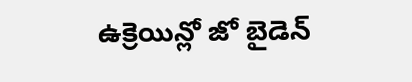ఉక్రెయిన్లో జో బైడెన్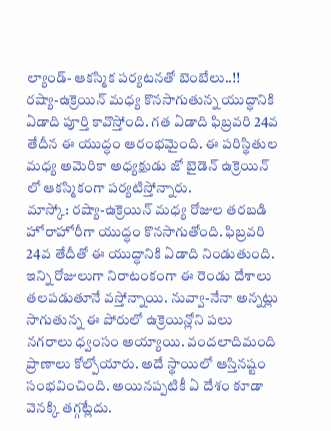ల్యాండ్- ఆకస్మిక పర్యటనతో బెంబేలు..!!
రష్యా-ఉక్రెయిన్ మధ్య కొనసాగుతున్న యుద్ధానికి ఏడాది పూర్తి కావొస్తోంది. గత ఏడాది ఫిబ్రవరి 24వ తేదీన ఈ యుద్ధం ఆరంభమైంది. ఈ పరిస్థితుల మధ్య అమెరికా అధ్యక్షుడు జో బైడెన్ ఉక్రెయిన్ లో ఆకస్మికంగా పర్యటిస్తోన్నారు.
మాస్కో: రష్యా-ఉక్రెయిన్ మధ్య రోజుల తరబడి హోరాహోరీగా యుద్ధం కొనసాగుతోంది. ఫిబ్రవరి 24వ తేదీతో ఈ యుద్ధానికి ఏడాది నిండుతుంది. ఇన్ని రోజులుగా నిరాటంకంగా ఈ రెండు దేశాలు తలపడుతూనే వస్తోన్నాయి. నువ్వా-నేనా అన్నట్లు సాగుతున్న ఈ పోరులో ఉక్రెయిన్లోని పలు నగరాలు ధ్వంసం అయ్యాయి. వందలాదిమంది ప్రాణాలు కోల్పోయారు. అదే స్థాయిలో ఆస్తినష్టం సంభవించింది. అయినప్పటికీ ఏ దేశం కూడా వెనక్కి తగ్గట్లేదు.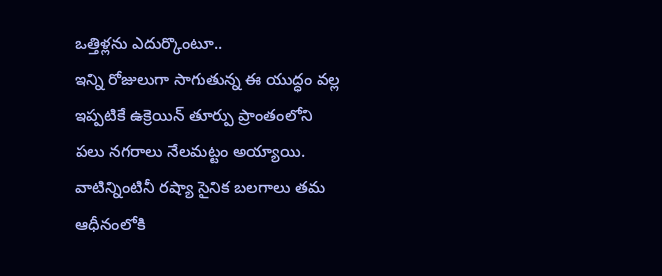ఒత్తిళ్లను ఎదుర్కొంటూ..
ఇన్ని రోజులుగా సాగుతున్న ఈ యుద్ధం వల్ల ఇప్పటికే ఉక్రెయిన్ తూర్పు ప్రాంతంలోని పలు నగరాలు నేలమట్టం అయ్యాయి. వాటిన్నింటినీ రష్యా సైనిక బలగాలు తమ ఆధీనంలోకి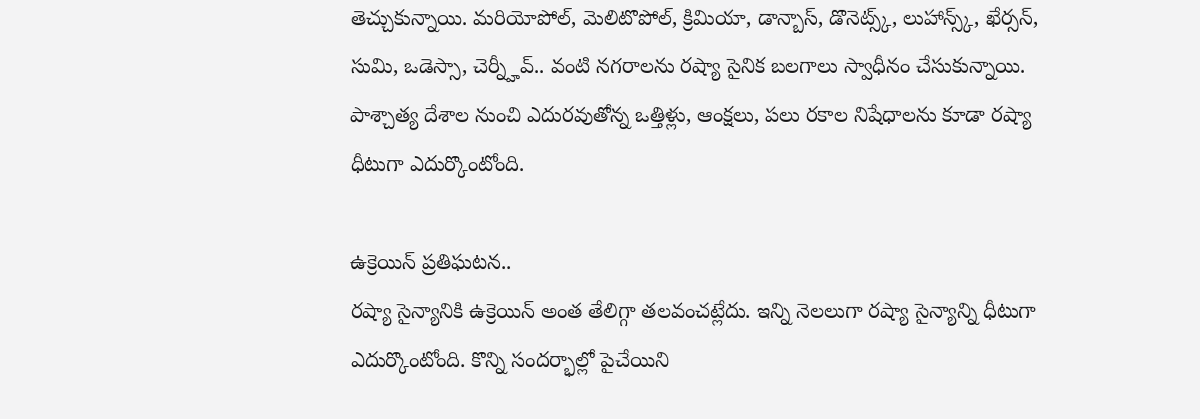తెచ్చుకున్నాయి. మరియోపోల్, మెలిటొపోల్, క్రిమియా, డాన్బాస్, డొనెట్స్క్, లుహాన్స్క్, ఖేర్సన్, సుమి, ఒడెస్సా, చెర్న్హీవ్.. వంటి నగరాలను రష్యా సైనిక బలగాలు స్వాధీనం చేసుకున్నాయి. పాశ్చాత్య దేశాల నుంచి ఎదురవుతోన్న ఒత్తిళ్లు, ఆంక్షలు, పలు రకాల నిషేధాలను కూడా రష్యా ధీటుగా ఎదుర్కొంటోంది.

ఉక్రెయిన్ ప్రతిఘటన..
రష్యా సైన్యానికి ఉక్రెయిన్ అంత తేలిగ్గా తలవంచట్లేదు. ఇన్ని నెలలుగా రష్యా సైన్యాన్ని ధీటుగా ఎదుర్కొంటోంది. కొన్ని సందర్భాల్లో పైచేయిని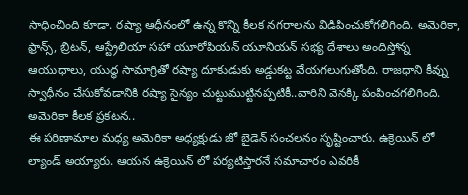సాధించింది కూడా. రష్యా ఆధీనంలో ఉన్న కొన్ని కీలక నగరాలను విడిపించుకోగలిగింది. అమెరికా, ఫ్రాన్స్, బ్రిటన్, ఆస్ట్రేలియా సహా యూరోపియన్ యూనియన్ సభ్య దేశాలు అందిస్తోన్న ఆయుధాలు, యుద్ధ సామాగ్రితో రష్యా దూకుడుకు అడ్డుకట్ట వేయగలుగుతోంది. రాజధాని కీవ్ను స్వాధీనం చేసుకోవడానికి రష్యా సైన్యం చుట్టుముట్టినప్పటికీ..వారిని వెనక్కి పంపించగలిగింది.
అమెరికా కీలక ప్రకటన..
ఈ పరిణామాల మధ్య అమెరికా అధ్యక్షుడు జో బైడెన్ సంచలనం సృష్టించారు. ఉక్రెయిన్ లో ల్యాండ్ అయ్యారు. ఆయన ఉక్రెయిన్ లో పర్యటిస్తారనే సమాచారం ఎవరికీ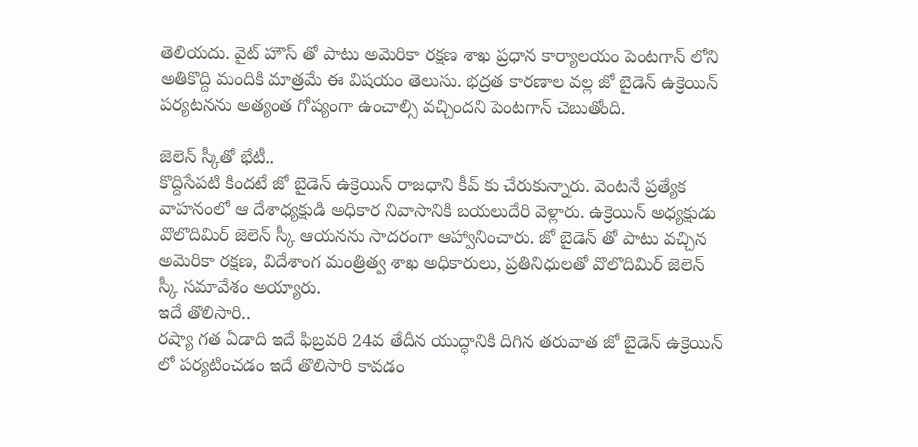తెలియదు. వైట్ హౌస్ తో పాటు అమెరికా రక్షణ శాఖ ప్రధాన కార్యాలయం పెంటగాన్ లోని అతికొద్ది మందికి మాత్రమే ఈ విషయం తెలుసు. భద్రత కారణాల వల్ల జో బైడెన్ ఉక్రెయిన్ పర్యటనను అత్యంత గోప్యంగా ఉంచాల్సి వచ్చిందని పెంటగాన్ చెబుతోంది.

జెలెన్ స్కీతో భేటీ..
కొద్దిసేపటి కిందటే జో బైడెన్ ఉక్రెయిన్ రాజధాని కీవ్ కు చేరుకున్నారు. వెంటనే ప్రత్యేక వాహనంలో ఆ దేశాధ్యక్షుడి అధికార నివాసానికి బయలుదేరి వెళ్లారు. ఉక్రెయిన్ అధ్యక్షుడు వొలొదిమిర్ జెలెన్ స్కీ ఆయనను సాదరంగా ఆహ్వానించారు. జో బైడెన్ తో పాటు వచ్చిన అమెరికా రక్షణ, విదేశాంగ మంత్రిత్వ శాఖ అధికారులు, ప్రతినిధులతో వొలొదిమిర్ జెలెన్ స్కీ సమావేశం అయ్యారు.
ఇదే తొలిసారి..
రష్యా గత ఏడాది ఇదే ఫిబ్రవరి 24వ తేదీన యుద్ధానికి దిగిన తరువాత జో బైడెన్ ఉక్రెయిన్ లో పర్యటించడం ఇదే తొలిసారి కావడం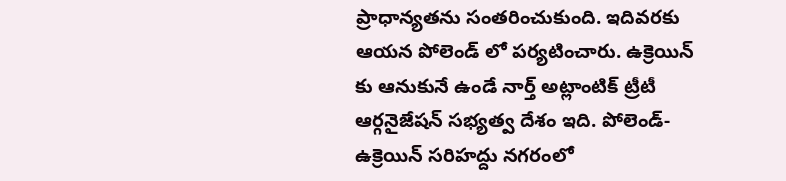ప్రాధాన్యతను సంతరించుకుంది. ఇదివరకు ఆయన పోలెండ్ లో పర్యటించారు. ఉక్రెయిన్ కు ఆనుకునే ఉండే నార్త్ అట్లాంటిక్ ట్రీటీ ఆర్గనైజేషన్ సభ్యత్వ దేశం ఇది. పోలెండ్- ఉక్రెయిన్ సరిహద్దు నగరంలో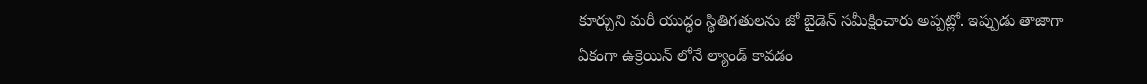కూర్చుని మరీ యుద్ధం స్థితిగతులను జో బైడెన్ సమీక్షించారు అప్పట్లో. ఇప్పుడు తాజాగా ఏకంగా ఉక్రెయిన్ లోనే ల్యాండ్ కావడం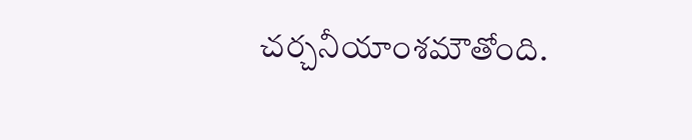చర్చనీయాంశమౌతోంది.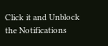Click it and Unblock the Notifications